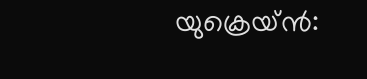യുക്രെയ്ൻ: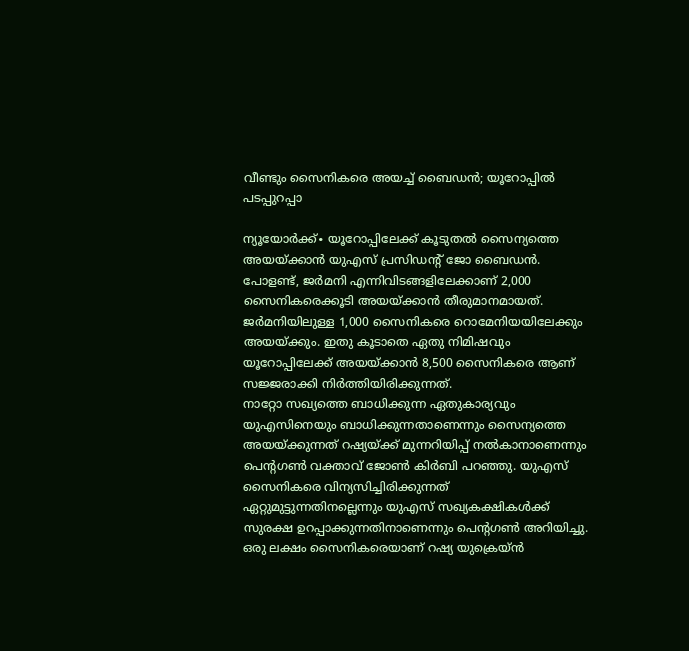വീണ്ടും സൈനികരെ അയച്ച് ബൈഡൻ; യൂറോപ്പിൽ പടപ്പുറപ്പാ

ന്യൂയോർക്ക്∙ യൂറോപ്പിലേക്ക് കൂടുതൽ സൈന്യത്തെ അയയ്ക്കാൻ യുഎസ് പ്രസിഡന്റ് ജോ ബൈഡൻ. പോളണ്ട്, ജർമനി എന്നിവിടങ്ങളിലേക്കാണ് 2,000 സൈനികരെക്കൂടി അയയ്ക്കാൻ തീരുമാനമായത്. ജർമനിയിലുള്ള 1,000 സൈനികരെ റൊമേനിയയിലേക്കും അയയ്ക്കും. ഇതു കൂടാതെ ഏതു നിമിഷവും യൂറോപ്പിലേക്ക് അയയ്ക്കാൻ 8,500 സൈനികരെ ആണ് സജ്ജരാക്കി നിർത്തിയിരിക്കുന്നത്.
നാറ്റോ സഖ്യത്തെ ബാധിക്കുന്ന ഏതുകാര്യവും യുഎസിനെയും ബാധിക്കുന്നതാണെന്നും സൈന്യത്തെ അയയ്ക്കുന്നത് റഷ്യയ്ക്ക് മുന്നറിയിപ്പ് നൽകാനാണെന്നും പെന്റഗൺ വക്താവ് ജോൺ കിർബി പറഞ്ഞു. യുഎസ് സൈനികരെ വിന്യസിച്ചിരിക്കുന്നത് ഏറ്റുമുട്ടുന്നതിനല്ലെന്നും യുഎസ് സഖ്യകക്ഷികൾക്ക് സുരക്ഷ ഉറപ്പാക്കുന്നതിനാണെന്നും പെന്റഗൺ അറിയിച്ചു.
ഒരു ലക്ഷം സൈനികരെയാണ് റഷ്യ യുക്രെയ്ൻ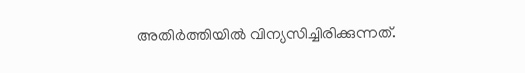അതിർത്തിയിൽ വിന്യസിച്ചിരിക്കുന്നത്.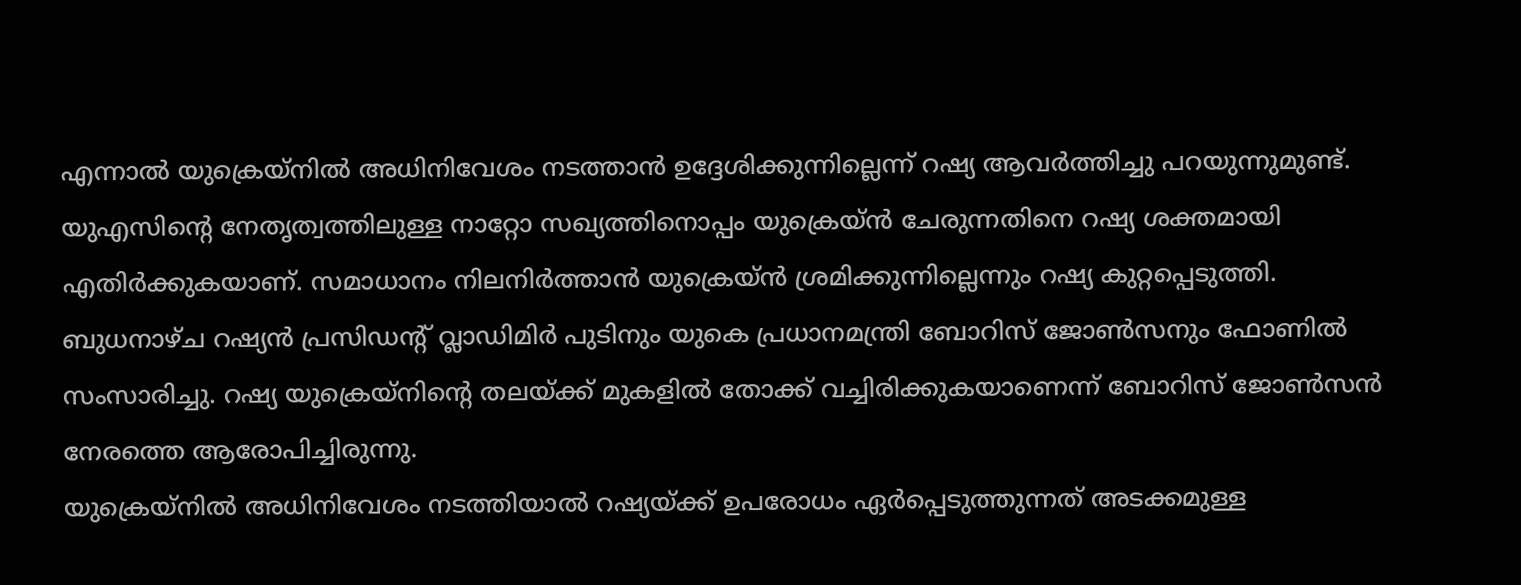എന്നാൽ യുക്രെയ്നിൽ അധിനിവേശം നടത്താൻ ഉദ്ദേശിക്കുന്നില്ലെന്ന് റഷ്യ ആവർത്തിച്ചു പറയുന്നുമുണ്ട്. യുഎസിന്റെ നേതൃത്വത്തിലുള്ള നാറ്റോ സഖ്യത്തിനൊപ്പം യുക്രെയ്ൻ ചേരുന്നതിനെ റഷ്യ ശക്തമായി എതിർക്കുകയാണ്. സമാധാനം നിലനിർത്താൻ യുക്രെയ്ൻ ശ്രമിക്കുന്നില്ലെന്നും റഷ്യ കുറ്റപ്പെടുത്തി. ബുധനാഴ്ച റഷ്യൻ പ്രസിഡന്റ് വ്ലാഡിമിർ പുടിനും യുകെ പ്രധാനമന്ത്രി ബോറിസ് ജോൺസനും ഫോണിൽ സംസാരിച്ചു. റഷ്യ യുക്രെയ്നിന്റെ തലയ്ക്ക് മുകളിൽ തോക്ക് വച്ചിരിക്കുകയാണെന്ന് ബോറിസ് ജോൺസൻ നേരത്തെ ആരോപിച്ചിരുന്നു.
യുക്രെയ്നിൽ അധിനിവേശം നടത്തിയാൽ റഷ്യയ്ക്ക് ഉപരോധം ഏർപ്പെടുത്തുന്നത് അടക്കമുള്ള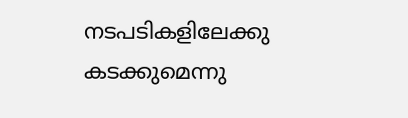നടപടികളിലേക്കു കടക്കുമെന്നു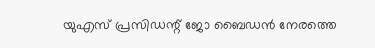യുഎസ് പ്രസിഡന്റ് ജോ ബൈഡൻ നേരത്തെ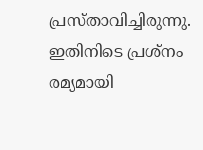പ്രസ്താവിച്ചിരുന്നു. ഇതിനിടെ പ്രശ്നം രമ്യമായി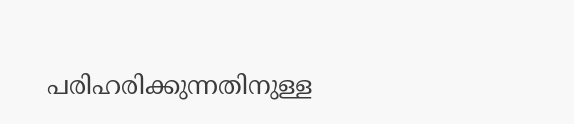പരിഹരിക്കുന്നതിനുള്ള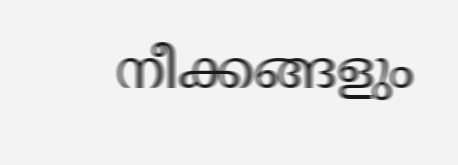നീക്കങ്ങളും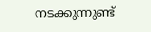നടക്കുന്നുണ്ട്